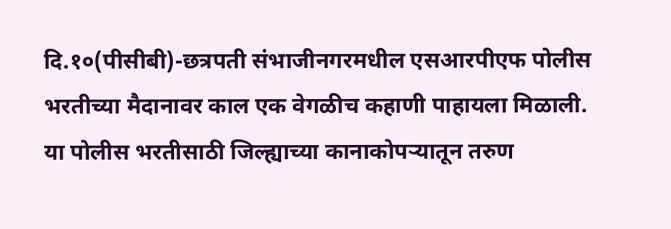दि.१०(पीसीबी)-छत्रपती संभाजीनगरमधील एसआरपीएफ पोलीस भरतीच्या मैदानावर काल एक वेगळीच कहाणी पाहायला मिळाली. या पोलीस भरतीसाठी जिल्ह्याच्या कानाकोपऱ्यातून तरुण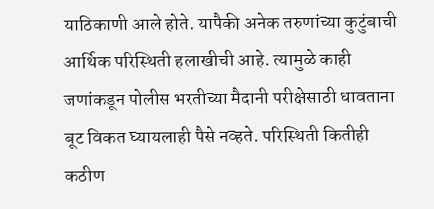याठिकाणी आले होते. यापैकी अनेक तरुणांच्या कुटुंबाची आर्थिक परिस्थिती हलाखीची आहे. त्यामुळे काही जणांकडून पोलीस भरतीच्या मैदानी परीक्षेसाठी धावताना बूट विकत घ्यायलाही पैसे नव्हते. परिस्थिती कितीही कठीण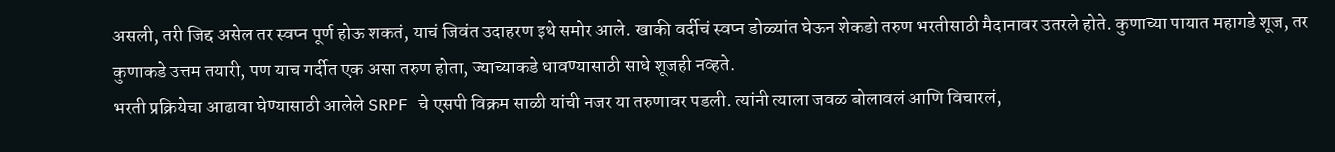असली, तरी जिद्द असेल तर स्वप्न पूर्ण होऊ शकतं, याचं जिवंत उदाहरण इथे समोर आले. खाकी वर्दीचं स्वप्न डोळ्यांत घेऊन शेकडो तरुण भरतीसाठी मैदानावर उतरले होते. कुणाच्या पायात महागडे शूज, तर कुणाकडे उत्तम तयारी, पण याच गर्दीत एक असा तरुण होता, ज्याच्याकडे धावण्यासाठी साधे शूजही नव्हते.
भरती प्रक्रियेचा आढावा घेण्यासाठी आलेले SRPF चे एसपी विक्रम साळी यांची नजर या तरुणावर पडली. त्यांनी त्याला जवळ बोलावलं आणि विचारलं,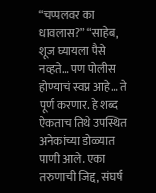“चप्पलवर का धावलास?” “साहेब, शूज घ्यायला पैसे नव्हते… पण पोलीस होण्याचं स्वप्न आहे… ते पूर्ण करणार. हे शब्द ऐकताच तिथे उपस्थित अनेकांच्या डोळ्यात पाणी आले. एका तरुणाची जिद्द, संघर्ष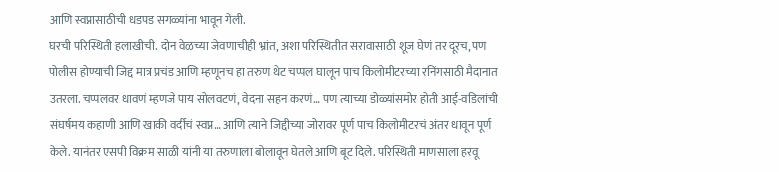आणि स्वप्नासाठीची धडपड सगळ्यांना भावून गेली.
घरची परिस्थिती हलाखीची. दोन वेळच्या जेवणाचीही भ्रांत, अशा परिस्थितीत सरावासाठी शूज घेणं तर दूरच, पण पोलीस होण्याची जिद्द मात्र प्रचंड आणि म्हणूनच हा तरुण थेट चप्पल घालून पाच किलोमीटरच्या रनिंगसाठी मैदानात उतरला. चप्पलवर धावणं म्हणजे पाय सोलवटणं, वेदना सहन करणं… पण त्याच्या डोळ्यांसमोर होती आई-वडिलांची संघर्षमय कहाणी आणि खाकी वर्दीचं स्वप्न… आणि त्याने जिद्दीच्या जोरावर पूर्ण पाच किलोमीटरचं अंतर धावून पूर्ण केले. यानंतर एसपी विक्रम साळी यांनी या तरुणाला बोलावून घेतले आणि बूट दिले. परिस्थिती माणसाला हरवू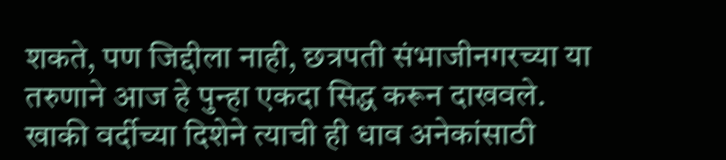शकते, पण जिद्दीला नाही, छत्रपती संभाजीनगरच्या या तरुणाने आज हे पुन्हा एकदा सिद्ध करून दाखवले. खाकी वर्दीच्या दिशेने त्याची ही धाव अनेकांसाठी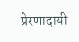प्रेरणादायी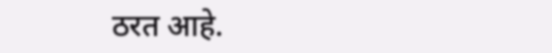ठरत आहे.